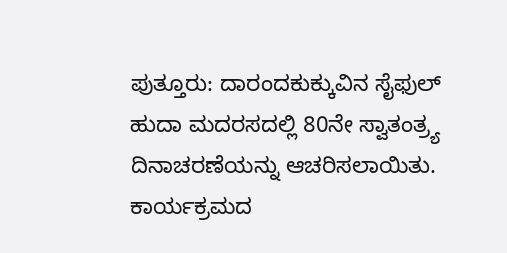ಪುತ್ತೂರು: ದಾರಂದಕುಕ್ಕುವಿನ ಸೈಫುಲ್ ಹುದಾ ಮದರಸದಲ್ಲಿ 80ನೇ ಸ್ವಾತಂತ್ರ್ಯ ದಿನಾಚರಣೆಯನ್ನು ಆಚರಿಸಲಾಯಿತು. ಕಾರ್ಯಕ್ರಮದ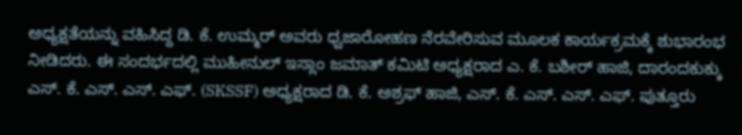ಅಧ್ಯಕ್ಷತೆಯನ್ನು ವಹಿಸಿದ್ದ ಡಿ. ಕೆ. ಉಮ್ಮರ್ ಅವರು ಧ್ವಜಾರೋಹಣ ನೆರವೇರಿಸುವ ಮೂಲಕ ಕಾರ್ಯಕ್ರಮಕ್ಕೆ ಶುಭಾರಂಭ ನೀಡಿದರು. ಈ ಸಂದರ್ಭದಲ್ಲಿ ಮುಹೀನುಲ್ ಇಸ್ಲಾಂ ಜಮಾತ್ ಕಮಿಟಿ ಅಧ್ಯಕ್ಷರಾದ ಎ. ಕೆ. ಬಶೀರ್ ಹಾಜಿ, ದಾರಂದಕುಕ್ಕು ಎಸ್. ಕೆ. ಎಸ್. ಎಸ್. ಎಫ್. (SKSSF) ಅಧ್ಯಕ್ಷರಾದ ಡಿ. ಕೆ. ಅಶ್ರಫ್ ಹಾಜಿ, ಎಸ್. ಕೆ. ಎಸ್. ಎಸ್. ಎಫ್. ಪುತ್ತೂರು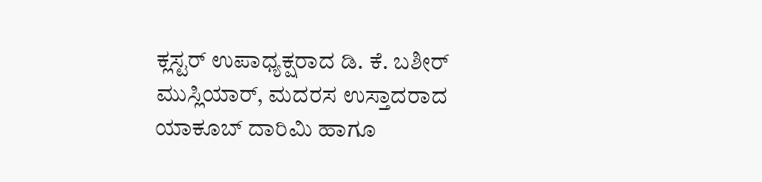ಕ್ಲಸ್ಟರ್ ಉಪಾಧ್ಯಕ್ಷರಾದ ಡಿ. ಕೆ. ಬಶೀರ್ ಮುಸ್ಲಿಯಾರ್, ಮದರಸ ಉಸ್ತಾದರಾದ ಯಾಕೂಬ್ ದಾರಿಮಿ ಹಾಗೂ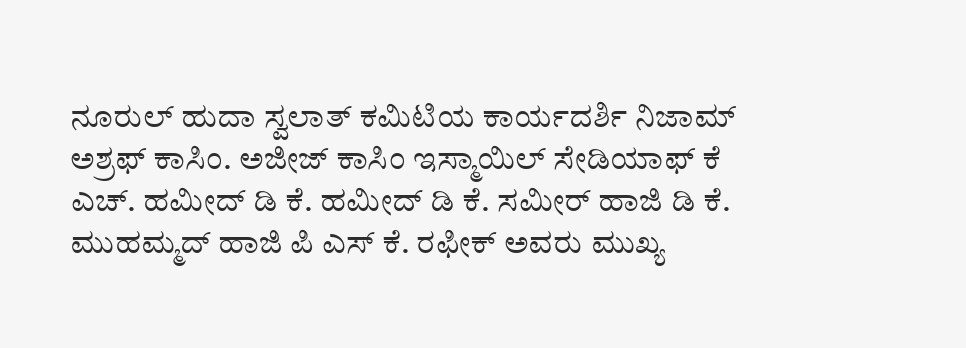ನೂರುಲ್ ಹುದಾ ಸ್ವಲಾತ್ ಕಮಿಟಿಯ ಕಾರ್ಯದರ್ಶಿ ನಿಜಾಮ್ ಅಶ್ರಫ್ ಕಾಸಿಂ. ಅಜೀಜ್ ಕಾಸಿಂ ಇಸ್ಮಾಯಿಲ್ ಸೇಡಿಯಾಫ್ ಕೆ ಎಚ್. ಹಮೀದ್ ಡಿ ಕೆ. ಹಮೀದ್ ಡಿ ಕೆ. ಸಮೀರ್ ಹಾಜಿ ಡಿ ಕೆ. ಮುಹಮ್ಮದ್ ಹಾಜಿ ಪಿ ಎಸ್ ಕೆ. ರಫೀಕ್ ಅವರು ಮುಖ್ಯ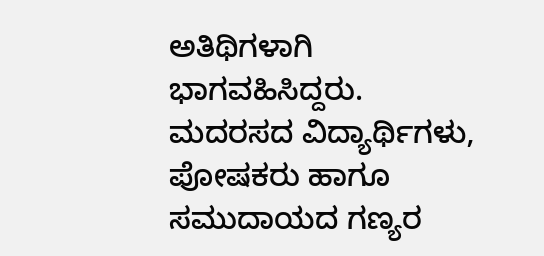ಅತಿಥಿಗಳಾಗಿ ಭಾಗವಹಿಸಿದ್ದರು. ಮದರಸದ ವಿದ್ಯಾರ್ಥಿಗಳು, ಪೋಷಕರು ಹಾಗೂ ಸಮುದಾಯದ ಗಣ್ಯರ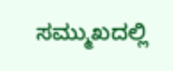ಸಮ್ಮುಖದಲ್ಲಿ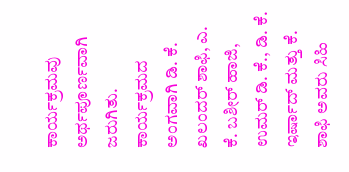ಕಾರ್ಯಕ್ರಮವು ಅರ್ಥಪೂರ್ಣವಾಗಿ ಜರುಗಿತು. ಕಾರ್ಯಕ್ರಮದ ಅಂಗವಾಗಿ ಡಿ. ಕೆ. ಖಲಂದರ್ ಶಾಫಿ, ಎ. ಕೆ. ಬಶೀರ್ ಹಾಜಿ, ಉಮರ್ ಡಿ. ಕೆ., ಡಿ. ಕೆ. ಇರ್ಷಾದ್ ಮತ್ತು ಕೆ. ಶಾಫಿ ಅವರು ಸಿಹಿ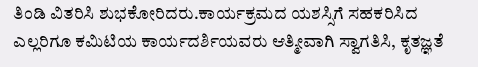ತಿಂಡಿ ವಿತರಿಸಿ ಶುಭಕೋರಿದರು.ಕಾರ್ಯಕ್ರಮದ ಯಶಸ್ಸಿಗೆ ಸಹಕರಿಸಿದ ಎಲ್ಲರಿಗೂ ಕಮಿಟಿಯ ಕಾರ್ಯದರ್ಶಿಯವರು ಆತ್ಮೀವಾಗಿ ಸ್ವಾಗತಿಸಿ, ಕೃತಜ್ಞತೆ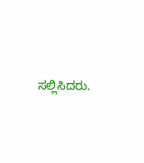ಸಲ್ಲಿಸಿದರು.